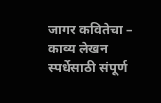जागर कवितेचा – काव्य लेखन स्पर्धेसाठी संपूर्ण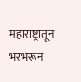महाराष्ट्रातून भरभरून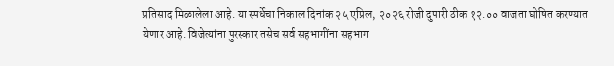प्रतिसाद मिळालेला आहे. या स्पर्धेचा निकाल दिनांक २५ एप्रिल, २०२६ रोजी दुपारी ठीक १२.०० वाजता घोषित करण्यात येणार आहे. विजेत्यांना पुरस्कार तसेच सर्व सहभागींना सहभाग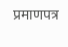प्रमाणपत्र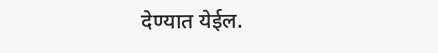देण्यात येईल.